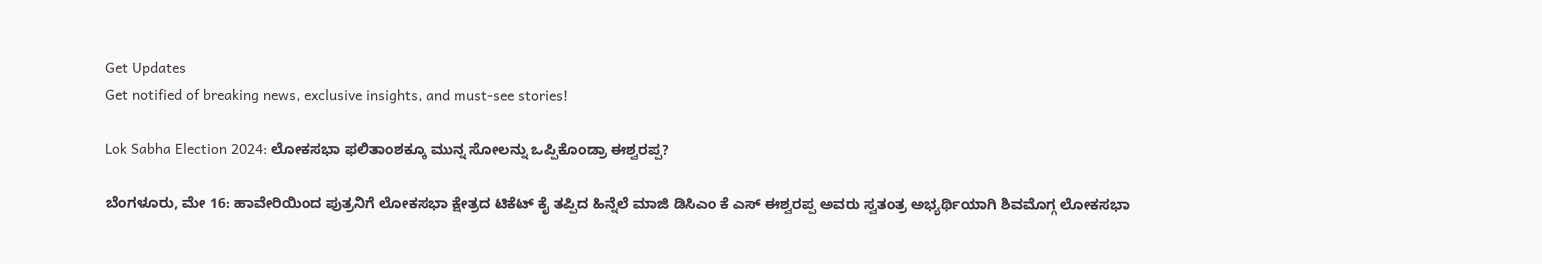Get Updates
Get notified of breaking news, exclusive insights, and must-see stories!

Lok Sabha Election 2024: ಲೋಕಸಭಾ ಫಲಿತಾಂಶಕ್ಕೂ ಮುನ್ನ ಸೋಲನ್ನು ಒಪ್ಪಿಕೊಂಡ್ರಾ ಈಶ್ವರಪ್ಪ?

ಬೆಂಗಳೂರು, ಮೇ 16: ಹಾವೇರಿಯಿಂದ ಪುತ್ರನಿಗೆ ಲೋಕಸಭಾ ಕ್ಷೇತ್ರದ ಟಿಕೆಟ್‌ ಕೈ ತಪ್ಪಿದ ಹಿನ್ನೆಲೆ ಮಾಜಿ ಡಿಸಿಎಂ ಕೆ ಎಸ್‌ ಈಶ್ವರಪ್ಪ ಅವರು ಸ್ವತಂತ್ರ ಅಭ್ಯರ್ಥಿಯಾಗಿ ಶಿವಮೊಗ್ಗ ಲೋಕಸಭಾ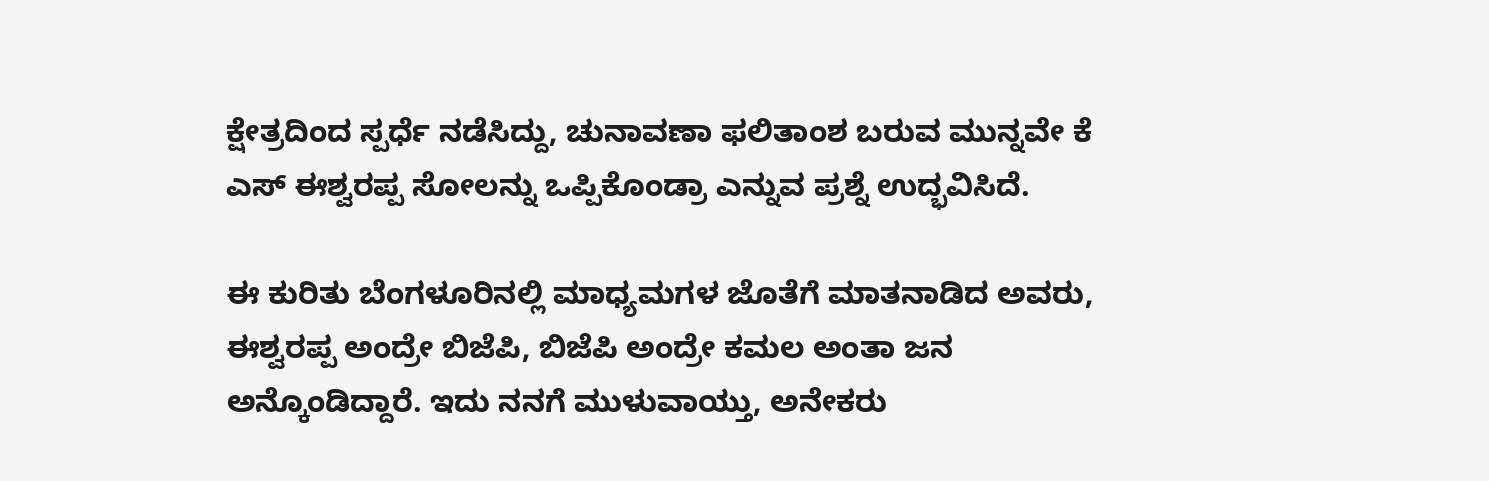ಕ್ಷೇತ್ರದಿಂದ ಸ್ಪರ್ಧೆ ನಡೆಸಿದ್ದು, ಚುನಾವಣಾ ಫಲಿತಾಂಶ ಬರುವ ಮುನ್ನವೇ ಕೆ ಎಸ್‌ ಈಶ್ವರಪ್ಪ ಸೋಲನ್ನು ಒಪ್ಪಿಕೊಂಡ್ರಾ ಎನ್ನುವ ಪ್ರಶ್ನೆ ಉದ್ಭವಿಸಿದೆ.

ಈ ಕುರಿತು ಬೆಂಗಳೂರಿನಲ್ಲಿ ಮಾಧ್ಯಮಗಳ ಜೊತೆಗೆ ಮಾತನಾಡಿದ ಅವರು, ಈಶ್ವರಪ್ಪ ಅಂದ್ರೇ ಬಿಜೆಪಿ, ಬಿಜೆಪಿ ಅಂದ್ರೇ ಕಮಲ ಅಂತಾ ಜನ ಅನ್ಕೊಂಡಿದ್ದಾರೆ. ಇದು ನನಗೆ ಮುಳುವಾಯ್ತು, ಅನೇಕರು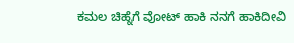ಕಮಲ ಚಿಹ್ನೆಗೆ ವೋಟ್‌ ಹಾಕಿ ನನಗೆ ಹಾಕಿದೀವಿ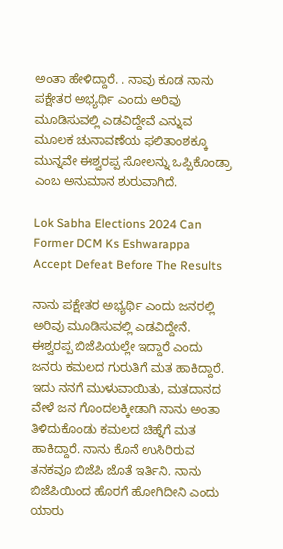ಅಂತಾ ಹೇಳಿದ್ದಾರೆ. . ನಾವು ಕೂಡ ನಾನು ಪಕ್ಷೇತರ ಅಭ್ಯರ್ಥಿ ಎಂದು ಅರಿವು ಮೂಡಿಸುವಲ್ಲಿ ಎಡವಿದ್ದೇವೆ ಎನ್ನುವ ಮೂಲಕ ಚುನಾವಣೆಯ ಫಲಿತಾಂಶಕ್ಕೂ ಮುನ್ನವೇ ಈಶ್ವರಪ್ಪ ಸೋಲನ್ನು ಒಪ್ಪಿಕೊಂಡ್ರಾ ಎಂಬ ಅನುಮಾನ ಶುರುವಾಗಿದೆ.

Lok Sabha Elections 2024 Can Former DCM Ks Eshwarappa Accept Defeat Before The Results

ನಾನು ಪಕ್ಷೇತರ ಅಭ್ಯರ್ಥಿ ಎಂದು ಜನರಲ್ಲಿ ಅರಿವು ಮೂಡಿಸುವಲ್ಲಿ ಎಡವಿದ್ದೇನೆ. ಈಶ್ವರಪ್ಪ ಬಿಜೆಪಿಯಲ್ಲೇ ಇದ್ದಾರೆ ಎಂದು ಜನರು ಕಮಲದ ಗುರುತಿಗೆ ಮತ ಹಾಕಿದ್ದಾರೆ. ಇದು ನನಗೆ ಮುಳುವಾಯಿತು, ಮತದಾನದ ವೇಳೆ ಜನ ಗೊಂದಲಕ್ಕೀಡಾಗಿ ನಾನು ಅಂತಾ ತಿಳಿದುಕೊಂಡು ಕಮಲದ ಚಿಹ್ನೆಗೆ ಮತ ಹಾಕಿದ್ದಾರೆ. ನಾನು ಕೊನೆ ಉಸಿರಿರುವ ತನಕವೂ ಬಿಜೆಪಿ ಜೊತೆ ಇರ್ತಿನಿ. ನಾನು ಬಿಜೆಪಿಯಿಂದ ಹೊರಗೆ ಹೋಗಿದೀನಿ ಎಂದು ಯಾರು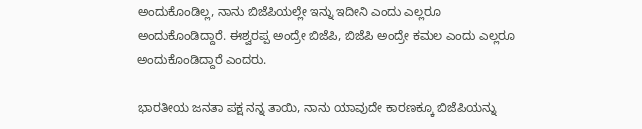ಅಂದುಕೊಂಡಿಲ್ಲ, ನಾನು ಬಿಜೆಪಿಯಲ್ಲೇ ಇನ್ನು ಇದೀನಿ ಎಂದು ಎಲ್ಲರೂ ಅಂದುಕೊಂಡಿದ್ದಾರೆ. ಈಶ್ವರಪ್ಪ ಅಂದ್ರೇ ಬಿಜೆಪಿ, ಬಿಜೆಪಿ ಅಂದ್ರೇ ಕಮಲ ಎಂದು ಎಲ್ಲರೂ ಅಂದುಕೊಂಡಿದ್ದಾರೆ ಎಂದರು.

ಭಾರತೀಯ ಜನತಾ ಪಕ್ಷ ನನ್ನ ತಾಯಿ, ನಾನು ಯಾವುದೇ ಕಾರಣಕ್ಕೂ ಬಿಜೆಪಿಯನ್ನು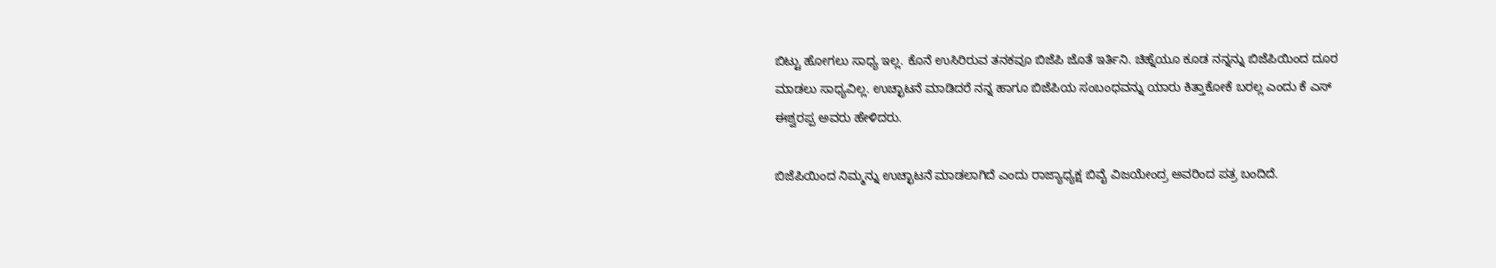ಬಿಟ್ಟು ಹೋಗಲು ಸಾಧ್ಯ ಇಲ್ಲ. ಕೊನೆ ಉಸಿರಿರುವ ತನಕವೂ ಬಿಜೆಪಿ ಜೊತೆ ಇರ್ತಿನಿ. ಚಿಹ್ನೆಯೂ ಕೂಡ ನನ್ನನ್ನು ಬಿಜೆಪಿಯಿಂದ ದೂರ ಮಾಡಲು ಸಾಧ್ಯವಿಲ್ಲ. ಉಚ್ಛಾಟನೆ ಮಾಡಿದರೆ ನನ್ನ ಹಾಗೂ ಬಿಜೆಪಿಯ ಸಂಬಂಧವನ್ನು ಯಾರು ಕಿತ್ತಾಕೋಕೆ ಬರಲ್ಲ ಎಂದು ಕೆ ಎಸ್‌ ಈಶ್ವರಪ್ಪ ಅವರು ಹೇಳಿದರು.

ಬಿಜೆಪಿಯಿಂದ ನಿಮ್ಮನ್ನು ಉಚ್ಛಾಟನೆ ಮಾಡಲಾಗಿದೆ ಎಂದು ರಾಜ್ಯಾಧ್ಯಕ್ಷ ಬಿವೈ ವಿಜಯೇಂದ್ರ ಅವರಿಂದ ಪತ್ರ ಬಂದಿದೆ.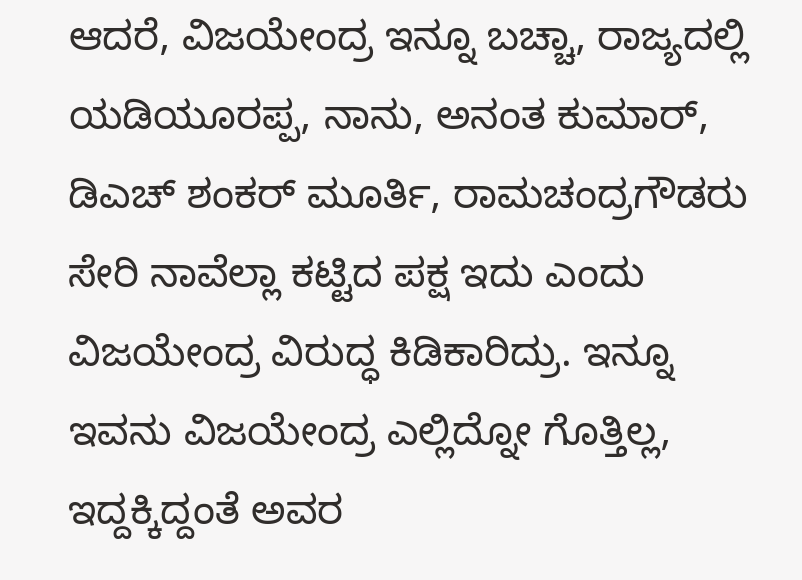ಆದರೆ, ವಿಜಯೇಂದ್ರ ಇನ್ನೂ ಬಚ್ಚಾ, ರಾಜ್ಯದಲ್ಲಿ ಯಡಿಯೂರಪ್ಪ, ನಾನು, ಅನಂತ ಕುಮಾರ್‌, ಡಿಎಚ್‌ ಶಂಕರ್‌ ಮೂರ್ತಿ, ರಾಮಚಂದ್ರಗೌಡರು ಸೇರಿ ನಾವೆಲ್ಲಾ ಕಟ್ಟಿದ ಪಕ್ಷ ಇದು ಎಂದು ವಿಜಯೇಂದ್ರ ವಿರುದ್ಧ ಕಿಡಿಕಾರಿದ್ರು. ಇನ್ನೂ ಇವನು ವಿಜಯೇಂದ್ರ ಎಲ್ಲಿದ್ನೋ ಗೊತ್ತಿಲ್ಲ, ಇದ್ದಕ್ಕಿದ್ದಂತೆ ಅವರ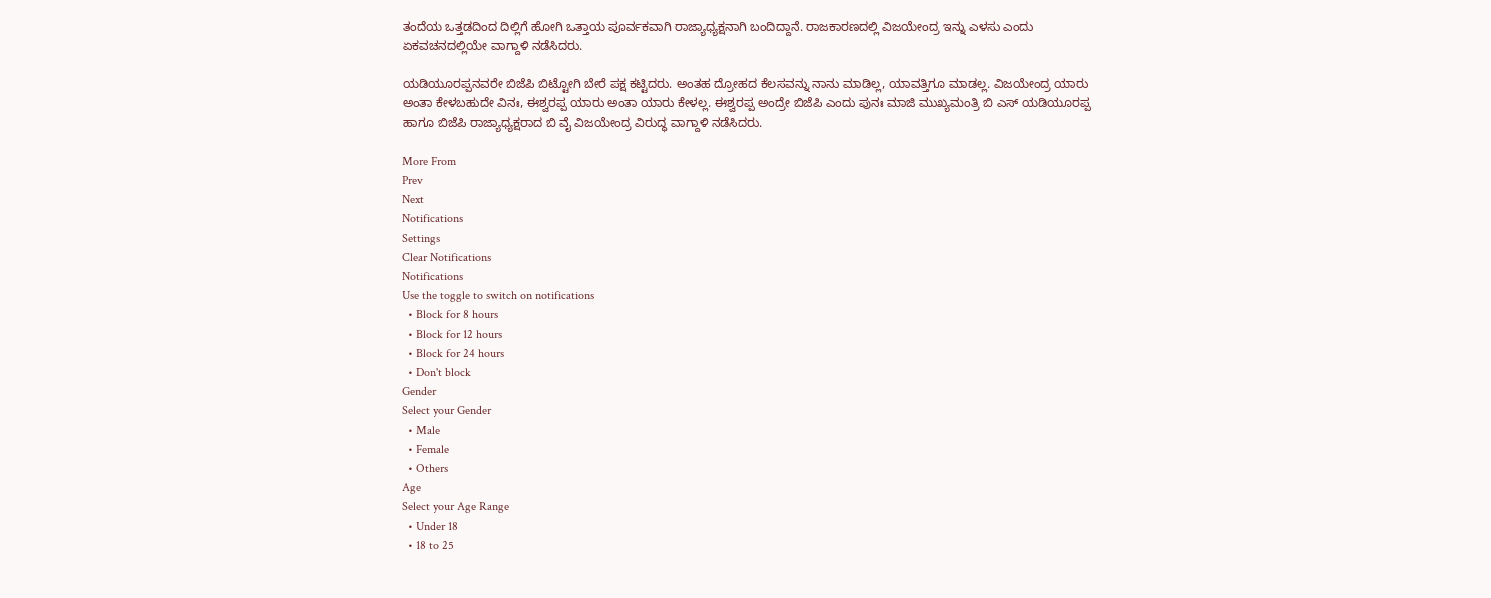ತಂದೆಯ ಒತ್ತಡದಿಂದ ದಿಲ್ಲಿಗೆ ಹೋಗಿ ಒತ್ತಾಯ ಪೂರ್ವಕವಾಗಿ ರಾಜ್ಯಾಧ್ಯಕ್ಷನಾಗಿ ಬಂದಿದ್ದಾನೆ. ರಾಜಕಾರಣದಲ್ಲಿ ವಿಜಯೇಂದ್ರ ಇನ್ನು ಎಳಸು ಎಂದು ಏಕವಚನದಲ್ಲಿಯೇ ವಾಗ್ದಾಳಿ ನಡೆಸಿದರು.

ಯಡಿಯೂರಪ್ಪನವರೇ ಬಿಜೆಪಿ ಬಿಟ್ಟೋಗಿ ಬೇರೆ ಪಕ್ಷ ಕಟ್ಟಿದರು. ಅಂತಹ ದ್ರೋಹದ ಕೆಲಸವನ್ನು ನಾನು ಮಾಡಿಲ್ಲ, ಯಾವತ್ತಿಗೂ ಮಾಡಲ್ಲ. ವಿಜಯೇಂದ್ರ ಯಾರು ಅಂತಾ ಕೇಳಬಹುದೇ ವಿನಃ, ಈಶ್ವರಪ್ಪ ಯಾರು ಅಂತಾ ಯಾರು ಕೇಳಲ್ಲ. ಈಶ್ವರಪ್ಪ ಅಂದ್ರೇ ಬಿಜೆಪಿ ಎಂದು ಪುನಃ ಮಾಜಿ ಮುಖ್ಯಮಂತ್ರಿ ಬಿ ಎಸ್‌ ಯಡಿಯೂರಪ್ಪ ಹಾಗೂ ಬಿಜೆಪಿ ರಾಜ್ಯಾಧ್ಯಕ್ಷರಾದ ಬಿ ವೈ ವಿಜಯೇಂದ್ರ ವಿರುದ್ಧ ವಾಗ್ದಾಳಿ ನಡೆಸಿದರು.

More From
Prev
Next
Notifications
Settings
Clear Notifications
Notifications
Use the toggle to switch on notifications
  • Block for 8 hours
  • Block for 12 hours
  • Block for 24 hours
  • Don't block
Gender
Select your Gender
  • Male
  • Female
  • Others
Age
Select your Age Range
  • Under 18
  • 18 to 25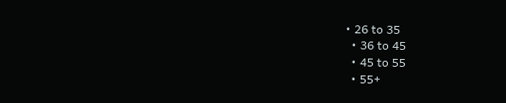• 26 to 35
  • 36 to 45
  • 45 to 55
  • 55+